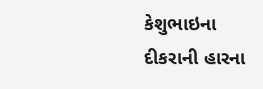કેશુભાઇના દીકરાની હારના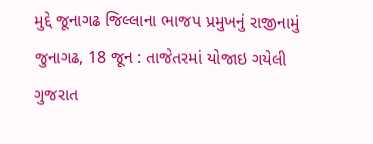મુદ્દે જૂનાગઢ જિલ્લાના ભાજપ પ્રમુખનું રાજીનામું
જુનાગઢ, 18 જૂન : તાજેતરમાં યોજાઇ ગયેલી ગુજરાત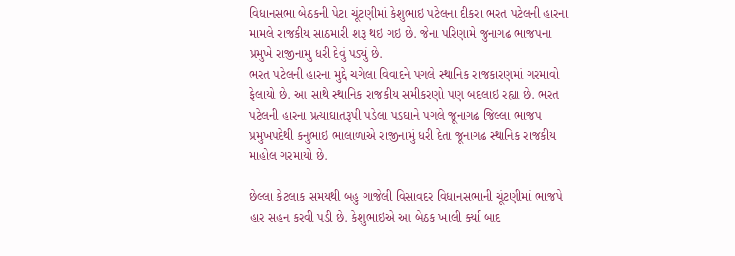વિધાનસભા બેઠકની પેટા ચૂંટણીમાં કેશુભાઇ પટેલના દીકરા ભરત પટેલની હારના મામલે રાજકીય સાઠમારી શરૂ થઇ ગઇ છે. જેના પરિણામે જુનાગઢ ભાજપના પ્રમુખે રાજીનામુ ધરી દેવું પડ્યું છે.
ભરત પટેલની હારના મુદ્દે ચગેલા વિવાદને પગલે સ્થાનિક રાજકારણમાં ગરમાવો ફેલાયો છે. આ સાથે સ્થાનિક રાજકીય સમીકરણો પણ બદલાઇ રહ્યા છે. ભરત પટેલની હારના પ્રત્યાઘાતરૂપી પડેલા પડઘાને પગલે જૂનાગઢ જિલ્લા ભાજપ પ્રમુખપદેથી કનુભાઇ ભાલાળાએ રાજીનામું ધરી દેતા જૂનાગઢ સ્થાનિક રાજકીય માહોલ ગરમાયો છે.

છેલ્લા કેટલાક સમયથી બહુ ગાજેલી વિસાવદર વિધાનસભાની ચૂંટણીમાં ભાજપે હાર સહન કરવી પડી છે. કેશુભાઇએ આ બેઠક ખાલી ર્ક્યા બાદ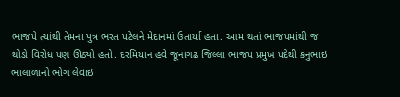ભાજપે ત્યાંથી તેમના પુત્ર ભરત પટેલને મેદાનમાં ઉતાર્યા હતા. આમ થતાં ભાજપમાંથી જ થોડો વિરોધ પણ ઊઠ્યો હતો. દરમિયાન હવે જૂનાગઢ જિલ્લા ભાજપ પ્રમુખ પદેથી કનુભાઇ ભાલાળાનો ભોગ લેવાઇ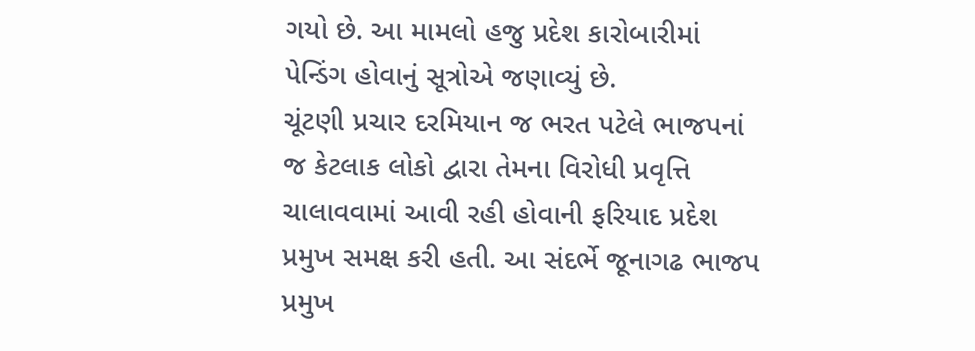ગયો છે. આ મામલો હજુ પ્રદેશ કારોબારીમાં પેન્ડિંગ હોવાનું સૂત્રોએ જણાવ્યું છે.
ચૂંટણી પ્રચાર દરમિયાન જ ભરત પટેલે ભાજપનાં જ કેટલાક લોકો દ્વારા તેમના વિરોધી પ્રવૃત્તિ ચાલાવવામાં આવી રહી હોવાની ફરિયાદ પ્રદેશ પ્રમુખ સમક્ષ કરી હતી. આ સંદર્ભે જૂનાગઢ ભાજપ પ્રમુખ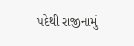પદેથી રાજીનામું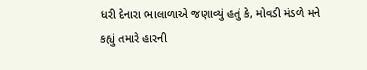ધરી દેનારા ભાલાળાએ જણાવ્યું હતું કે, મોવડી મંડળે મને કહ્યું તમારે હારની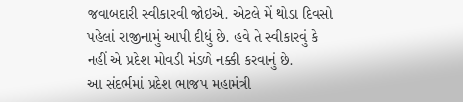જવાબદારી સ્વીકારવી જોઇએ. એટલે મેં થોડા દિવસો પહેલાં રાજીનામું આપી દીધું છે. હવે તે સ્વીકારવું કે નહીં એ પ્રદેશ મોવડી મંડળે નક્કી કરવાનું છે.
આ સંદર્ભમાં પ્રદેશ ભાજપ મહામંત્રી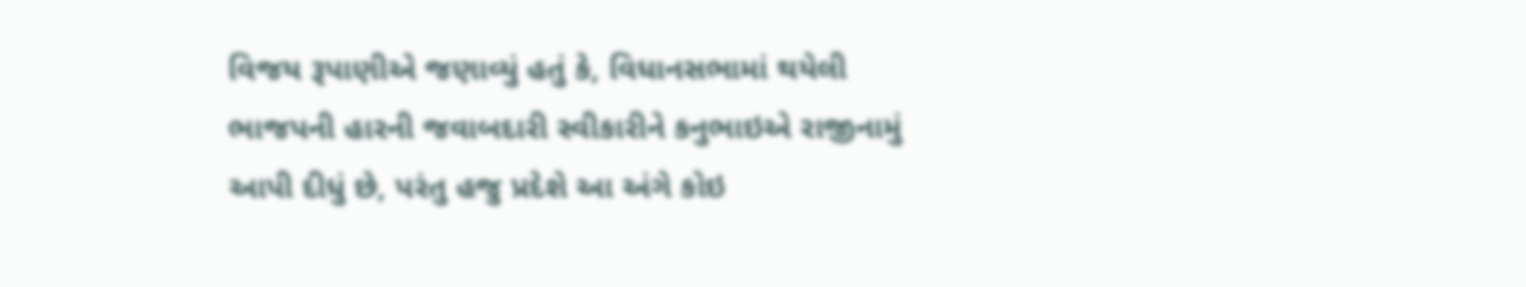વિજય રૂપાણીએ જણાવ્યું હતું કે, વિધાનસભામાં થયેલી ભાજપની હારની જવાબદારી સ્વીકારીને કનુભાઇએ રાજીનામું આપી દીધું છે, પરંતુ હજુ પ્રદેશે આ અંગે કોઇ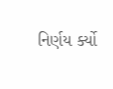નિર્ણય ર્ક્યો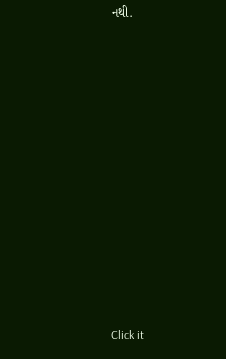નથી.












Click it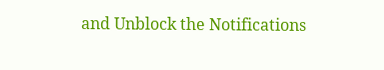and Unblock the Notifications